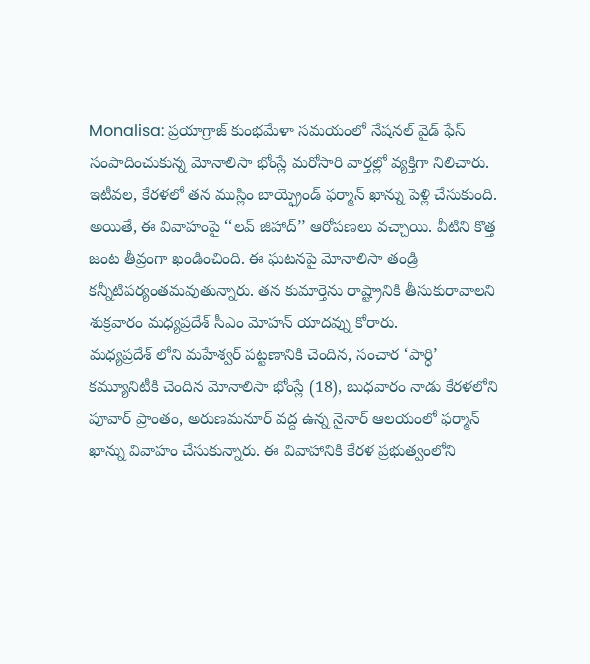Monalisa: ప్రయాగ్రాజ్ కుంభమేళా సమయంలో నేషనల్ వైడ్ ఫేస్ సంపాదించుకున్న మోనాలిసా భోంస్లే మరోసారి వార్తల్లో వ్యక్తిగా నిలిచారు. ఇటీవల, కేరళలో తన ముస్లిం బాయ్ఫ్రెండ్ ఫర్మాన్ ఖాన్ను పెళ్లి చేసుకుంది. అయితే, ఈ వివాహంపై ‘‘లవ్ జిహాద్’’ ఆరోపణలు వచ్చాయి. వీటిని కొత్త జంట తీవ్రంగా ఖండించింది. ఈ ఘటనపై మోనాలిసా తండ్రి కన్నీటిపర్యంతమవుతున్నారు. తన కుమార్తెను రాష్ట్రానికి తీసుకురావాలని శుక్రవారం మధ్యప్రదేశ్ సీఎం మోహన్ యాదవ్ను కోరారు.
మధ్యప్రదేశ్ లోని మహేశ్వర్ పట్టణానికి చెందిన, సంచార ‘పార్ధి’ కమ్యూనిటీకి చెందిన మోనాలిసా భోంస్లే (18), బుధవారం నాడు కేరళలోని పూవార్ ప్రాంతం, అరుణమనూర్ వద్ద ఉన్న నైనార్ ఆలయంలో ఫర్మాన్ ఖాన్ను వివాహం చేసుకున్నారు. ఈ వివాహానికి కేరళ ప్రభుత్వంలోని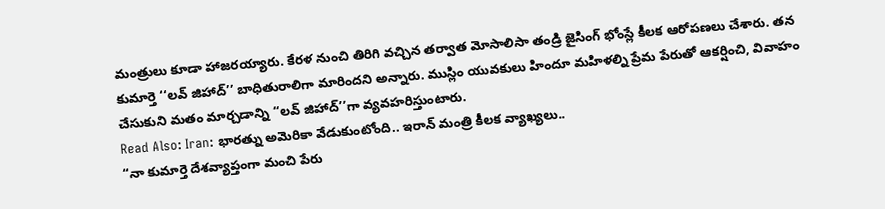మంత్రులు కూడా హాజరయ్యారు. కేరళ నుంచి తిరిగి వచ్చిన తర్వాత మోసాలిసా తండ్రి జైసింగ్ భోంస్లే కీలక ఆరోపణలు చేశారు. తన కుమార్తె ‘‘లవ్ జిహాద్’’ బాధితురాలిగా మారిందని అన్నారు. ముస్లిం యువకులు హిందూ మహిళల్ని ప్రేమ పేరుతో ఆకర్షించి, వివాహం చేసుకుని మతం మార్చడాన్ని ‘‘లవ్ జిహాద్’’గా వ్యవహరిస్తుంటారు.
Read Also: Iran: భారత్ను అమెరికా వేడుకుంటోంది.. ఇరాన్ మంత్రి కీలక వ్యాఖ్యలు..
“నా కుమార్తె దేశవ్యాప్తంగా మంచి పేరు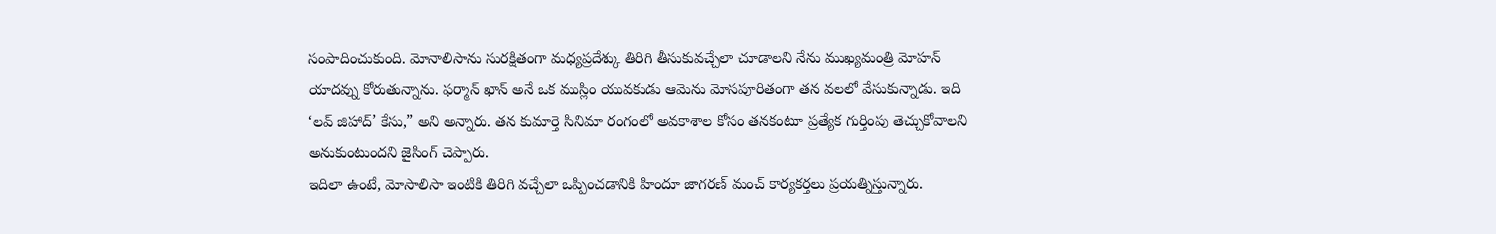సంపాదించుకుంది. మోనాలిసాను సురక్షితంగా మధ్యప్రదేశ్కు తిరిగి తీసుకువచ్చేలా చూడాలని నేను ముఖ్యమంత్రి మోహన్ యాదవ్ను కోరుతున్నాను. ఫర్మాన్ ఖాన్ అనే ఒక ముస్లిం యువకుడు ఆమెను మోసపూరితంగా తన వలలో వేసుకున్నాడు. ఇది ‘లవ్ జిహాద్’ కేసు,” అని అన్నారు. తన కుమార్తె సినిమా రంగంలో అవకాశాల కోసం తనకంటూ ప్రత్యేక గుర్తింపు తెచ్చుకోవాలని అనుకుంటుందని జైసింగ్ చెప్పారు.
ఇదిలా ఉంటే, మోసాలిసా ఇంటికి తిరిగి వచ్చేలా ఒప్పించడానికి హిందూ జాగరణ్ మంచ్ కార్యకర్తలు ప్రయత్నిస్తున్నారు.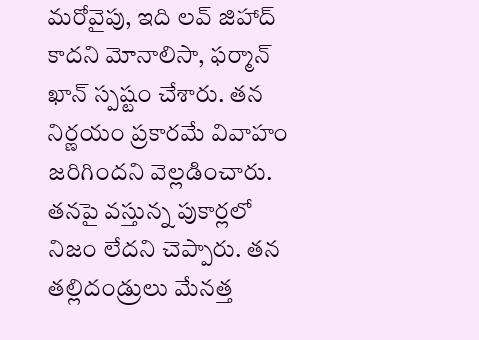మరోవైపు, ఇది లవ్ జిహాద్ కాదని మోనాలిసా, ఫర్మాన్ ఖాన్ స్పష్టం చేశారు. తన నిర్ణయం ప్రకారమే వివాహం జరిగిందని వెల్లడించారు. తనపై వస్తున్న పుకార్లలో నిజం లేదని చెప్పారు. తన తల్లిదండ్రులు మేనత్త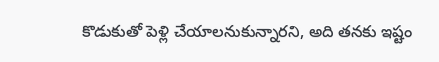కొడుకుతో పెళ్లి చేయాలనుకున్నారని, అది తనకు ఇష్టం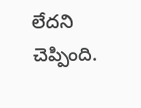లేదని చెప్పింది.